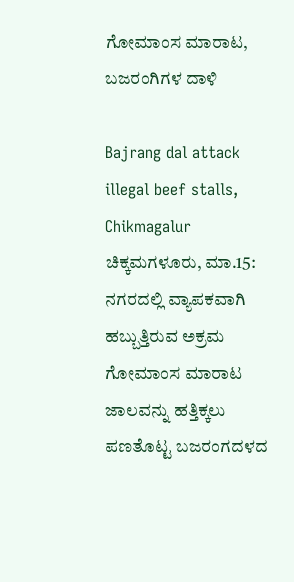ಗೋಮಾಂಸ ಮಾರಾಟ, ಬಜರಂಗಿಗಳ ದಾಳಿ

Bajrang dal attack illegal beef stalls, Chikmagalur
ಚಿಕ್ಕಮಗಳೂರು, ಮಾ.15: ನಗರದಲ್ಲಿ ವ್ಯಾಪಕವಾಗಿ ಹಬ್ಬುತ್ತಿರುವ ಅಕ್ರಮ ಗೋಮಾಂಸ ಮಾರಾಟ ಜಾಲವನ್ನು ಹತ್ತಿಕ್ಕಲು ಪಣತೊಟ್ಟ ಬಜರಂಗದಳದ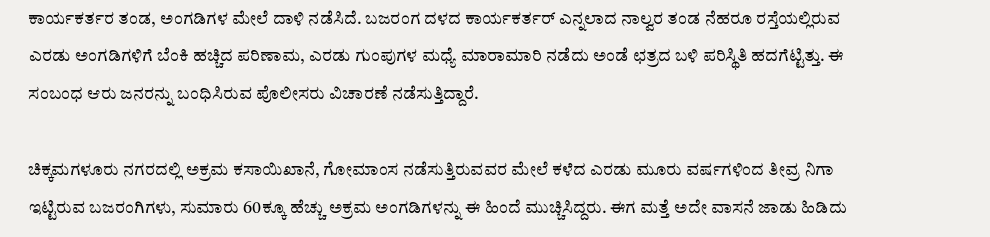ಕಾರ್ಯಕರ್ತರ ತಂಡ, ಅಂಗಡಿಗಳ ಮೇಲೆ ದಾಳಿ ನಡೆಸಿದೆ. ಬಜರಂಗ ದಳದ ಕಾರ್ಯಕರ್ತರ್ ಎನ್ನಲಾದ ನಾಲ್ವರ ತಂಡ ನೆಹರೂ ರಸ್ತೆಯಲ್ಲಿರುವ ಎರಡು ಅಂಗಡಿಗಳಿಗೆ ಬೆಂಕಿ ಹಚ್ಚಿದ ಪರಿಣಾಮ, ಎರಡು ಗುಂಪುಗಳ ಮಧ್ಯೆ ಮಾರಾಮಾರಿ ನಡೆದು ಅಂಡೆ ಛತ್ರದ ಬಳಿ ಪರಿಸ್ಥಿತಿ ಹದಗೆಟ್ಟಿತ್ತು. ಈ ಸಂಬಂಧ ಆರು ಜನರನ್ನು ಬಂಧಿಸಿರುವ ಪೊಲೀಸರು ವಿಚಾರಣೆ ನಡೆಸುತ್ತಿದ್ದಾರೆ.

ಚಿಕ್ಕಮಗಳೂರು ನಗರದಲ್ಲಿ ಅಕ್ರಮ ಕಸಾಯಿಖಾನೆ, ಗೋಮಾಂಸ ನಡೆಸುತ್ತಿರುವವರ ಮೇಲೆ ಕಳೆದ ಎರಡು ಮೂರು ವರ್ಷಗಳಿಂದ ತೀವ್ರ ನಿಗಾ ಇಟ್ಟಿರುವ ಬಜರಂಗಿಗಳು, ಸುಮಾರು 60ಕ್ಕೂ ಹೆಚ್ಚು ಅಕ್ರಮ ಅಂಗಡಿಗಳನ್ನು ಈ ಹಿಂದೆ ಮುಚ್ಚಿಸಿದ್ದರು. ಈಗ ಮತ್ತೆ ಅದೇ ವಾಸನೆ ಜಾಡು ಹಿಡಿದು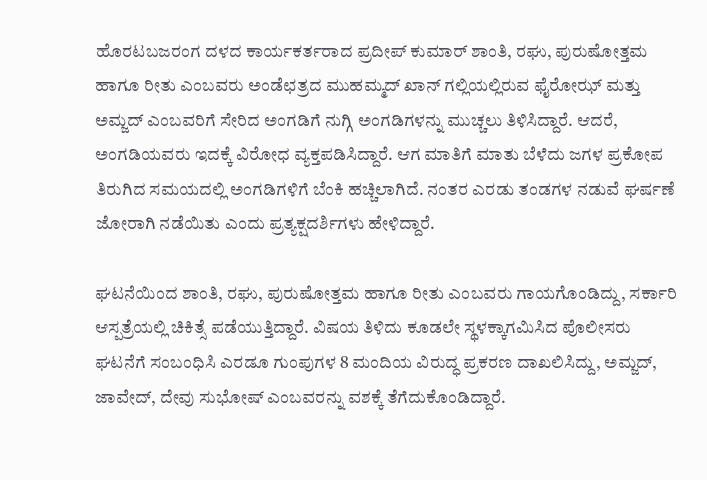ಹೊರಟಬಜರಂಗ ದಳದ ಕಾರ್ಯಕರ್ತರಾದ ಪ್ರದೀಪ್ ಕುಮಾರ್ ಶಾಂತಿ, ರಘು, ಪುರುಷೋತ್ತಮ ಹಾಗೂ ರೀತು ಎಂಬವರು ಅಂಡೆಛತ್ರದ ಮುಹಮ್ಮದ್ ಖಾನ್ ಗಲ್ಲಿಯಲ್ಲಿರುವ ಫೈರೋಝ್ ಮತ್ತು ಅಮ್ಜದ್ ಎಂಬವರಿಗೆ ಸೇರಿದ ಅಂಗಡಿಗೆ ನುಗ್ಗಿ ಅಂಗಡಿಗಳನ್ನು ಮುಚ್ಚಲು ತಿಳಿಸಿದ್ದಾರೆ. ಆದರೆ, ಅಂಗಡಿಯವರು ಇದಕ್ಕೆ ವಿರೋಧ ವ್ಯಕ್ತಪಡಿಸಿದ್ದಾರೆ. ಆಗ ಮಾತಿಗೆ ಮಾತು ಬೆಳೆದು ಜಗಳ ಪ್ರಕೋಪ ತಿರುಗಿದ ಸಮಯದಲ್ಲಿ ಅಂಗಡಿಗಳಿಗೆ ಬೆಂಕಿ ಹಚ್ಚಿಲಾಗಿದೆ. ನಂತರ ಎರಡು ತಂಡಗಳ ನಡುವೆ ಘರ್ಷಣೆ ಜೋರಾಗಿ ನಡೆಯಿತು ಎಂದು ಪ್ರತ್ಯಕ್ಷದರ್ಶಿಗಳು ಹೇಳಿದ್ದಾರೆ.

ಘಟನೆಯಿಂದ ಶಾಂತಿ, ರಘು, ಪುರುಷೋತ್ತಮ ಹಾಗೂ ರೀತು ಎಂಬವರು ಗಾಯಗೊಂಡಿದ್ದು, ಸರ್ಕಾರಿ ಆಸ್ಪತ್ರೆಯಲ್ಲಿ ಚಿಕಿತ್ಸೆ ಪಡೆಯುತ್ತಿದ್ದಾರೆ. ವಿಷಯ ತಿಳಿದು ಕೂಡಲೇ ಸ್ಥಳಕ್ಕಾಗಮಿಸಿದ ಪೊಲೀಸರು ಘಟನೆಗೆ ಸಂಬಂಧಿಸಿ ಎರಡೂ ಗುಂಪುಗಳ 8 ಮಂದಿಯ ವಿರುದ್ಧ ಪ್ರಕರಣ ದಾಖಲಿಸಿದ್ದು, ಅಮ್ಜದ್, ಜಾವೇದ್, ದೇವು ಸುಭೋಷ್ ಎಂಬವರನ್ನು ವಶಕ್ಕೆ ತೆಗೆದುಕೊಂಡಿದ್ದಾರೆ.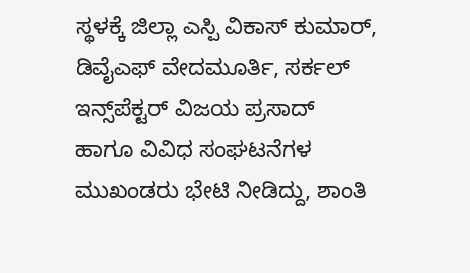ಸ್ಥಳಕ್ಕೆ ಜಿಲ್ಲಾ ಎಸ್ಪಿ ವಿಕಾಸ್ ಕುಮಾರ್, ಡಿವೈಎಫ್ ವೇದಮೂರ್ತಿ, ಸರ್ಕಲ್ ಇನ್ಸ್‌ಪೆಕ್ಟರ್ ವಿಜಯ ಪ್ರಸಾದ್ ಹಾಗೂ ವಿವಿಧ ಸಂಘಟನೆಗಳ ಮುಖಂಡರು ಭೇಟಿ ನೀಡಿದ್ದು, ಶಾಂತಿ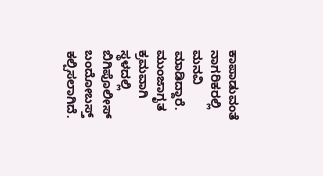ಕಾಪಾಡುವಂತೆ ನಾಗರಿಕರಲ್ಲಿ ಮನವಿ ಮಾಡಿದ್ದಾರೆ. ಮುಂಜಾಗೃತ ಕ್ರಮವಾಗಿ ಸ್ಥಳದಲ್ಲಿ ಬಿಗಿಪೊಲೀಸ್ ಬಂದೋಬಸ್ತ್ ಕಲ್ಪಿಸಲಾಗಿದೆ.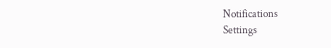Notifications
Settings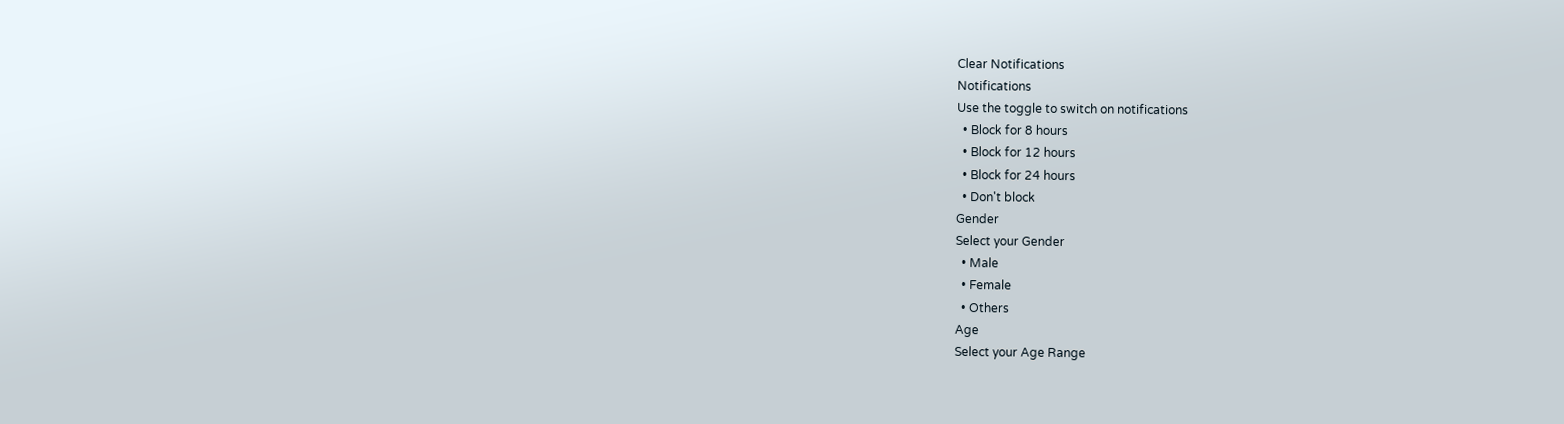Clear Notifications
Notifications
Use the toggle to switch on notifications
  • Block for 8 hours
  • Block for 12 hours
  • Block for 24 hours
  • Don't block
Gender
Select your Gender
  • Male
  • Female
  • Others
Age
Select your Age Range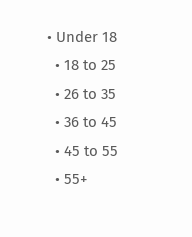• Under 18
  • 18 to 25
  • 26 to 35
  • 36 to 45
  • 45 to 55
  • 55+